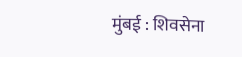मुंबई : शिवसेना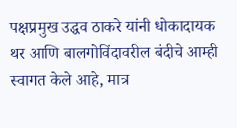पक्षप्रमुख उद्धव ठाकरे यांनी धोकादायक थर आणि बालगोविंदावरील बंदीचे आम्ही स्वागत केले आहे, मात्र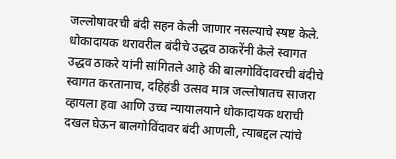जल्लोषावरची बंदी सहन केली जाणार नसल्याचे स्षष्ट केले.
धोकादायक थरावरील बंदीचे उद्धव ठाकरेंनी केले स्वागत
उद्धव ठाकरे यांनी सांगितले आहे की बालगोविंदावरची बंदीचे स्वागत करतानाच, दहिहंडी उत्सव मात्र जल्लोषातच साजरा व्हायला हवा आणि उच्च न्यायालयाने धोकादायक थराची दखल घेऊन बालगोविंदावर बंदी आणली, त्याबद्दल त्यांचे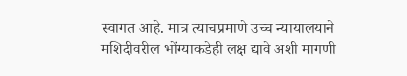स्वागत आहे. मात्र त्याचप्रमाणे उच्च न्यायालयाने मशिदीवरील भोंग्याकडेही लक्ष द्यावे अशी मागणी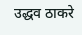उद्धव ठाकरे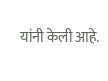यांनी केली आहे.